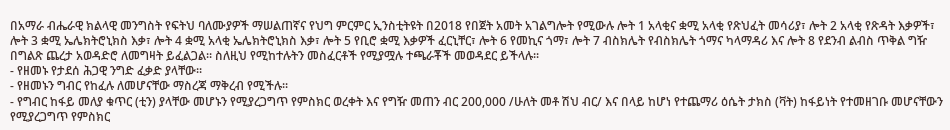በአማራ ብሔራዊ ክልላዊ መንግስት የፍትህ ባለሙያዎች ማሠልጠኛና የህግ ምርምር ኢንስቲትዩት በ2018 የበጀት አመት አገልግሎት የሚውሉ ሎት 1 አላቂና ቋሚ አላቂ የጽህፈት መሳሪያ፣ ሎት 2 አላቂ የጽዳት እቃዎች፣ ሎት 3 ቋሚ ኤሌክትሮኒክስ እቃ፣ ሎት 4 ቋሚ አላቂ ኤሌክትሮኒክስ እቃ፣ ሎት 5 የቢሮ ቋሚ እቃዎች ፈርኒቸር፣ ሎት 6 የመኪና ጎማ፣ ሎት 7 ብስክሌት የብስክሌት ጎማና ካላማዳሪ እና ሎት 8 የደንብ ልብስ ጥቅል ግዥ በግልጽ ጨረታ አወዳድሮ ለመግዛት ይፈልጋል፡፡ ስለዚህ የሚከተሉትን መስፈርቶች የሚያሟሉ ተጫራቾች መወዳደር ይችላሉ፡፡
- የዘመኑ የታደሰ ሕጋዊ ንግድ ፈቃድ ያላቸው፡፡
- የዘመኑን ግብር የከፈሉ ለመሆናቸው ማስረጃ ማቅረብ የሚችሉ፡፡
- የግብር ከፋይ መለያ ቁጥር (ቲን) ያላቸው መሆኑን የሚያረጋግጥ የምስክር ወረቀት እና የግዥ መጠን ብር 200,000 /ሁለት መቶ ሽህ ብር/ እና በላይ ከሆነ የተጨማሪ ዕሴት ታክስ (ቫት) ከፋይነት የተመዘገቡ መሆናቸውን የሚያረጋግጥ የምስክር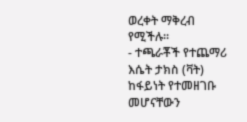ወረቀት ማቅረብ የሚችሉ፡፡
- ተጫራቾች የተጨማሪ እሴት ታክስ (ቫት) ከፋይነት የተመዘገቡ መሆናቸውን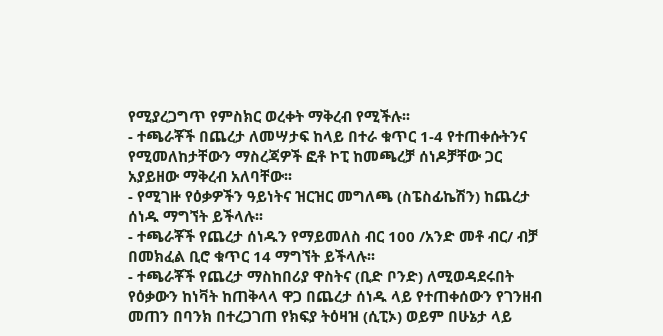የሚያረጋግጥ የምስክር ወረቀት ማቅረብ የሚችሉ፡፡
- ተጫራቾች በጨረታ ለመሣታፍ ከላይ በተራ ቁጥር 1-4 የተጠቀሱትንና የሚመለከታቸውን ማስረጃዎች ፎቶ ኮፒ ከመጫረቻ ሰነዶቻቸው ጋር አያይዘው ማቅረብ አለባቸው፡፡
- የሚገዙ የዕቃዎችን ዓይነትና ዝርዝር መግለጫ (ስፔስፊኬሽን) ከጨረታ ሰነዱ ማግኘት ይችላሉ፡፡
- ተጫራቾች የጨረታ ሰነዱን የማይመለስ ብር 100 /አንድ መቶ ብር/ ብቻ በመክፈል ቢሮ ቁጥር 14 ማግኘት ይችላሉ፡፡
- ተጫራቾች የጨረታ ማስከበሪያ ዋስትና (ቢድ ቦንድ) ለሚወዳደሩበት የዕቃውን ከነቫት ከጠቅላላ ዋጋ በጨረታ ሰነዱ ላይ የተጠቀሰውን የገንዘብ መጠን በባንክ በተረጋገጠ የክፍያ ትዕዛዝ (ሲፒኦ) ወይም በሁኔታ ላይ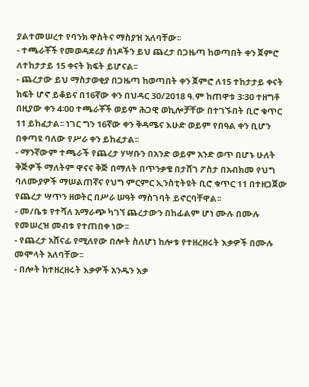ያልተመሠረተ የባንክ ዋስትና ማስያዝ አለባቸው፡፡
- ተጫራቾች የመወዳደሪያ ሰነዶችን ይህ ጨረታ በጋዜጣ ከወጣበት ቀን ጀምሮ ለተከታታይ 15 ቀናት ክፍት ይሆናል፡፡
- ጨረታው ይህ ማስታወቂያ በጋዜጣ ከወጣበት ቀን ጀምሮ ለ15 ተከታታይ ቀናት ክፍት ሆኖ ይቆይና በ16ኛው ቀን በህዳር 30/2018 ዓ.ም ከጠዋቱ 3፡30 ተዘግቶ በዚያው ቀን 4፡00 ተጫራቾች ወይም ሕጋዊ ወኪሎቻቸው በተገኙበት ቢሮ ቁጥር 11 ይከፈታል፡፡ ነገር ግን 16ኛው ቀን ቅዳሜና እሁድ ወይም የበዓል ቀን ቢሆን በቀጣዩ ባለው የሥራ ቀን ይከፈታል፡፡
- ማንኛውም ተጫራች የጨረታ ሃሣቡን በአንድ ወይም አንድ ወጥ በሆኑ ሁለት ቅጅዎች ማለትም ዋናና ቅጅ በማለት በጥንቃቄ በታሸገ ፖስታ በአብክመ የህግ ባለሙያዎች ማሠልጠኛና የህግ ምርምር ኢንስቲትዩት ቢሮ ቁጥር 11 በተዘጋጀው የጨረታ ሣጥን ዘወትር በሥራ ሠዓት ማስገባት ይኖርባቸዋል፡፡
- መ/ቤቱ የተሻለ አማራጭ ካገኘ ጨረታውን በከፊልም ሆነ ሙሉ በሙሉ የመሠረዝ መብቱ የተጠበቀ ነው፡፡
- የጨረታ አሸናፊ የሚለየው በሎት ስለሆነ ከሎቱ የተዘረዘሩት እቃዎች በሙሉ መሞላት አለባቸው፡፡
- በሎት ከተዘረዘሩት እቃዎች አንዱን እቃ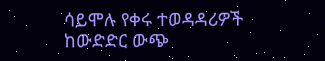ሳይሞሉ የቀሩ ተወዳዳሪዎች ከውድድር ውጭ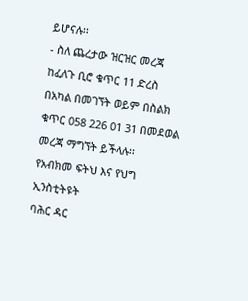ይሆናሉ፡፡
- ስለ ጨረታው ዝርዝር መረጃ ከፈለጉ ቢሮ ቁጥር 11 ድረስ በአካል በመገኘት ወይም በስልክ ቁጥር 058 226 01 31 በመደወል መረጃ ማግኘት ይችላሉ፡፡
የአብክመ ፍትህ እና የህግ ኢንስቲትዩት
ባሕር ዳር